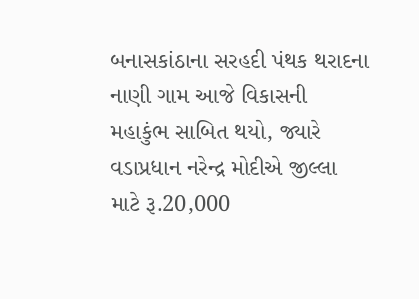બનાસકાંઠાના સરહદી પંથક થરાદના નાણી ગામ આજે વિકાસની મહાકુંભ સાબિત થયો, જ્યારે વડાપ્રધાન નરેન્દ્ર મોદીએ જીલ્લા માટે રૂ.20,000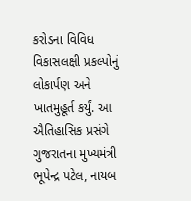કરોડના વિવિધ વિકાસલક્ષી પ્રકલ્પોનું લોકાર્પણ અને ખાતમુહૂર્ત કર્યું. આ ઐતિહાસિક પ્રસંગે ગુજરાતના મુખ્યમંત્રી ભૂપેન્દ્ર પટેલ, નાયબ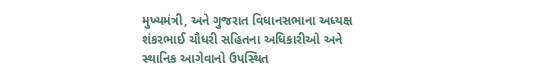મુખ્યમંત્રી, અને ગુજરાત વિધાનસભાના અધ્યક્ષ શંકરભાઈ ચૌધરી સહિતના અધિકારીઓ અને સ્થાનિક આગેવાનો ઉપસ્થિત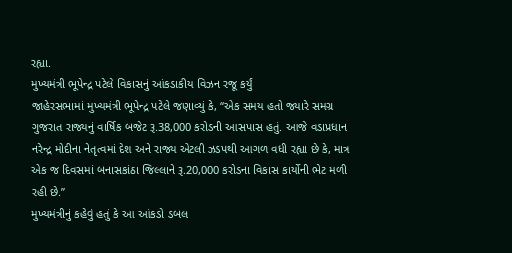રહ્યા.
મુખ્યમંત્રી ભૂપેન્દ્ર પટેલે વિકાસનું આંકડાકીય વિઝન રજૂ કર્યું
જાહેરસભામાં મુખ્યમંત્રી ભૂપેન્દ્ર પટેલે જણાવ્યું કે, “એક સમય હતો જ્યારે સમગ્ર ગુજરાત રાજ્યનું વાર્ષિક બજેટ રૂ.38,000 કરોડની આસપાસ હતું. આજે વડાપ્રધાન નરેન્દ્ર મોદીના નેતૃત્વમાં દેશ અને રાજ્ય એટલી ઝડપથી આગળ વધી રહ્યા છે કે, માત્ર એક જ દિવસમાં બનાસકાંઠા જિલ્લાને રૂ.20,000 કરોડના વિકાસ કાર્યોની ભેટ મળી રહી છે.”
મુખ્યમંત્રીનું કહેવું હતું કે આ આંકડો ડબલ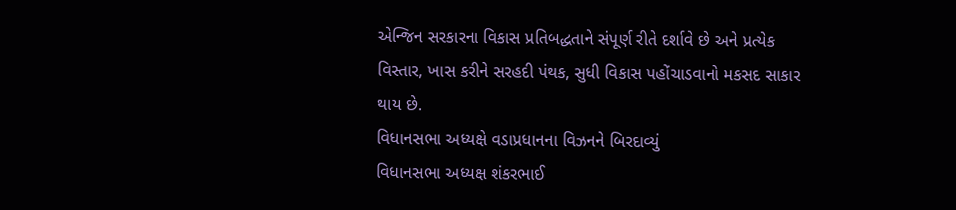એન્જિન સરકારના વિકાસ પ્રતિબદ્ધતાને સંપૂર્ણ રીતે દર્શાવે છે અને પ્રત્યેક વિસ્તાર, ખાસ કરીને સરહદી પંથક, સુધી વિકાસ પહોંચાડવાનો મકસદ સાકાર થાય છે.
વિધાનસભા અધ્યક્ષે વડાપ્રધાનના વિઝનને બિરદાવ્યું
વિધાનસભા અધ્યક્ષ શંકરભાઈ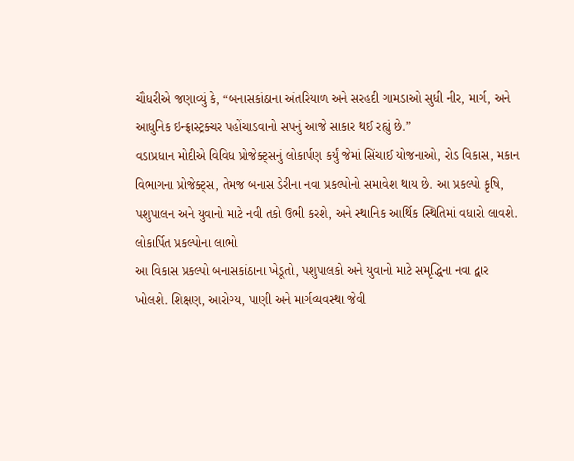ચૌધરીએ જણાવ્યું કે, “બનાસકાંઠાના અંતરિયાળ અને સરહદી ગામડાઓ સુધી નીર, માર્ગ, અને આધુનિક ઇન્ફ્રાસ્ટ્રક્ચર પહોંચાડવાનો સપનું આજે સાકાર થઈ રહ્યું છે.”
વડાપ્રધાન મોદીએ વિવિધ પ્રોજેક્ટ્સનું લોકાર્પણ કર્યું જેમાં સિંચાઈ યોજનાઓ, રોડ વિકાસ, મકાન વિભાગના પ્રોજેક્ટ્સ, તેમજ બનાસ ડેરીના નવા પ્રકલ્પોનો સમાવેશ થાય છે. આ પ્રકલ્પો કૃષિ, પશુપાલન અને યુવાનો માટે નવી તકો ઉભી કરશે, અને સ્થાનિક આર્થિક સ્થિતિમાં વધારો લાવશે.
લોકાર્પિત પ્રકલ્પોના લાભો
આ વિકાસ પ્રકલ્પો બનાસકાંઠાના ખેડૂતો, પશુપાલકો અને યુવાનો માટે સમૃદ્ધિના નવા દ્વાર ખોલશે. શિક્ષણ, આરોગ્ય, પાણી અને માર્ગવ્યવસ્થા જેવી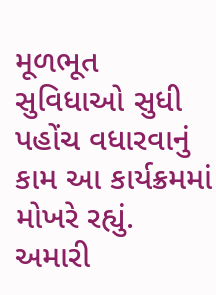મૂળભૂત સુવિધાઓ સુધી પહોંચ વધારવાનું કામ આ કાર્યક્રમમાં મોખરે રહ્યું.
અમારી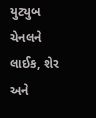યુટ્યુબ ચેનલને લાઈક, શેર અને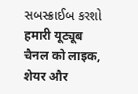સબસ્ક્રાઈબ કરશો
हमारी यूट्यूब चैनल को लाइक, शेयर और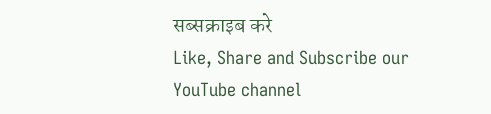सब्सक्राइब करे
Like, Share and Subscribe our YouTube channel